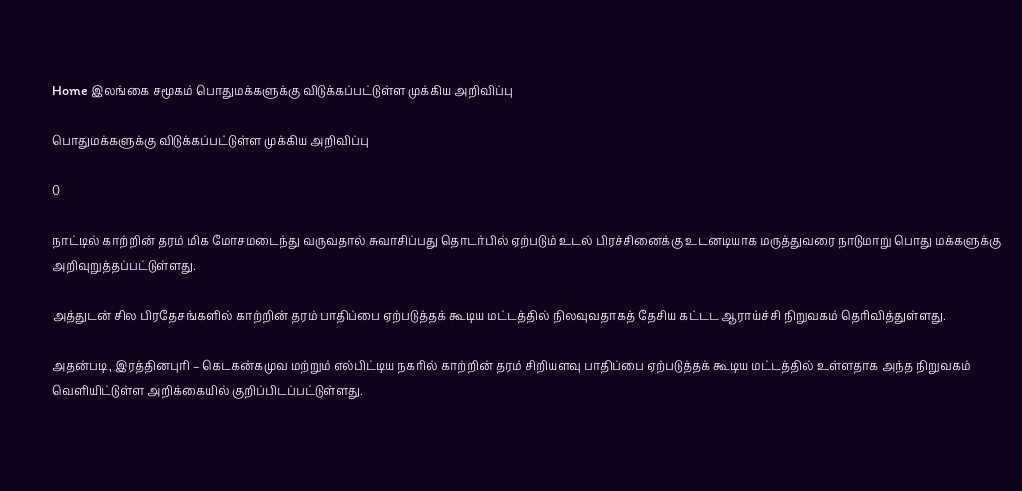Home இலங்கை சமூகம் பொதுமக்களுக்கு விடுக்கப்பட்டுள்ள முக்கிய அறிவிப்பு

பொதுமக்களுக்கு விடுக்கப்பட்டுள்ள முக்கிய அறிவிப்பு

0

நாட்டில் காற்றின் தரம் மிக மோசமடைந்து வருவதால் சுவாசிப்பது தொடர்பில் ஏற்படும் உடல் பிரச்சினைக்கு உடனடியாக மருத்துவரை நாடுமாறு பொது மக்களுக்கு அறிவுறுத்தப்பட்டுள்ளது.

அத்துடன் சில பிரதேசங்களில் காற்றின் தரம் பாதிப்பை ஏற்படுத்தக் கூடிய மட்டத்தில் நிலவுவதாகத் தேசிய கட்டட ஆராய்ச்சி நிறுவகம் தெரிவித்துள்ளது.

அதன்படி, இரத்தினபுரி – கெடகன்கமுவ மற்றும் எல்பிட்டிய நகரில் காற்றின் தரம் சிறியளவு பாதிப்பை ஏற்படுத்தக் கூடிய மட்டத்தில் உள்ளதாக அந்த நிறுவகம் வெளியிட்டுள்ள அறிக்கையில் குறிப்பிடப்பட்டுள்ளது.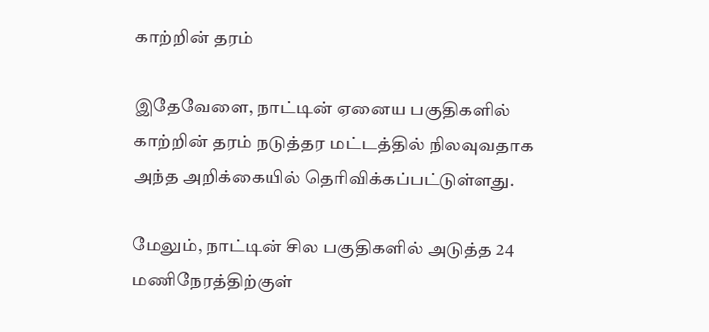காற்றின் தரம்

இதேவேளை, நாட்டின் ஏனைய பகுதிகளில் காற்றின் தரம் நடுத்தர மட்டத்தில் நிலவுவதாக அந்த அறிக்கையில் தெரிவிக்கப்பட்டுள்ளது.

மேலும், நாட்டின் சில பகுதிகளில் அடுத்த 24 மணிநேரத்திற்குள்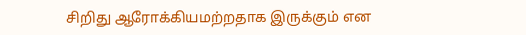சிறிது ஆரோக்கியமற்றதாக இருக்கும் என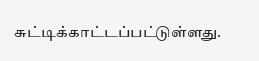சுட்டிக்காட்டப்பட்டுள்ளது.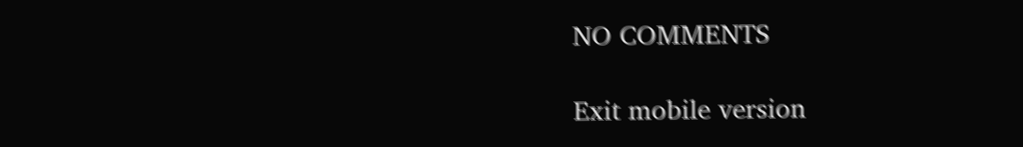NO COMMENTS

Exit mobile version